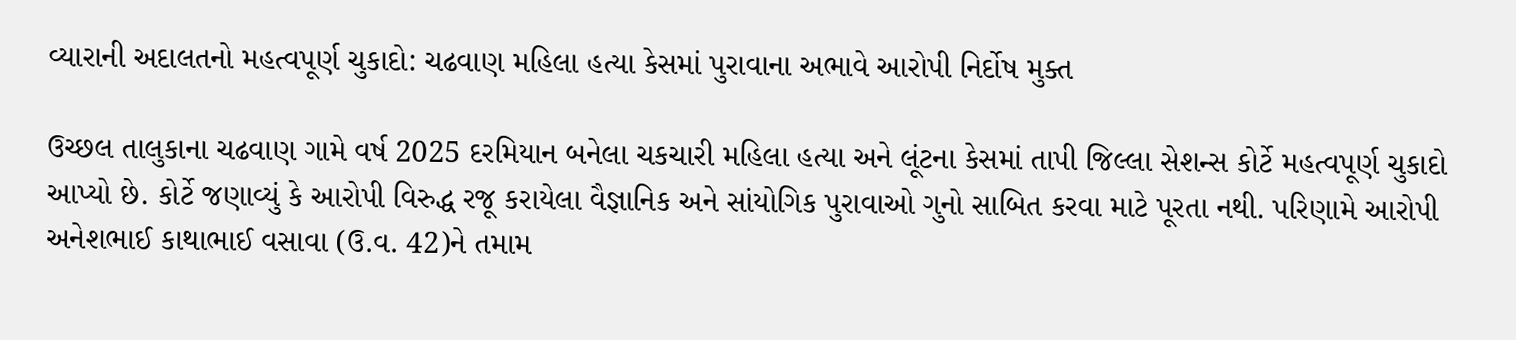વ્યારાની અદાલતનો મહત્વપૂર્ણ ચુકાદો: ચઢવાણ મહિલા હત્યા કેસમાં પુરાવાના અભાવે આરોપી નિર્દોષ મુક્ત

ઉચ્છલ તાલુકાના ચઢવાણ ગામે વર્ષ 2025 દરમિયાન બનેલા ચકચારી મહિલા હત્યા અને લૂંટના કેસમાં તાપી જિલ્લા સેશન્સ કોર્ટે મહત્વપૂર્ણ ચુકાદો આપ્યો છે. કોર્ટે જણાવ્યું કે આરોપી વિરુદ્ધ રજૂ કરાયેલા વૈજ્ઞાનિક અને સાંયોગિક પુરાવાઓ ગુનો સાબિત કરવા માટે પૂરતા નથી. પરિણામે આરોપી અનેશભાઈ કાથાભાઈ વસાવા (ઉ.વ. 42)ને તમામ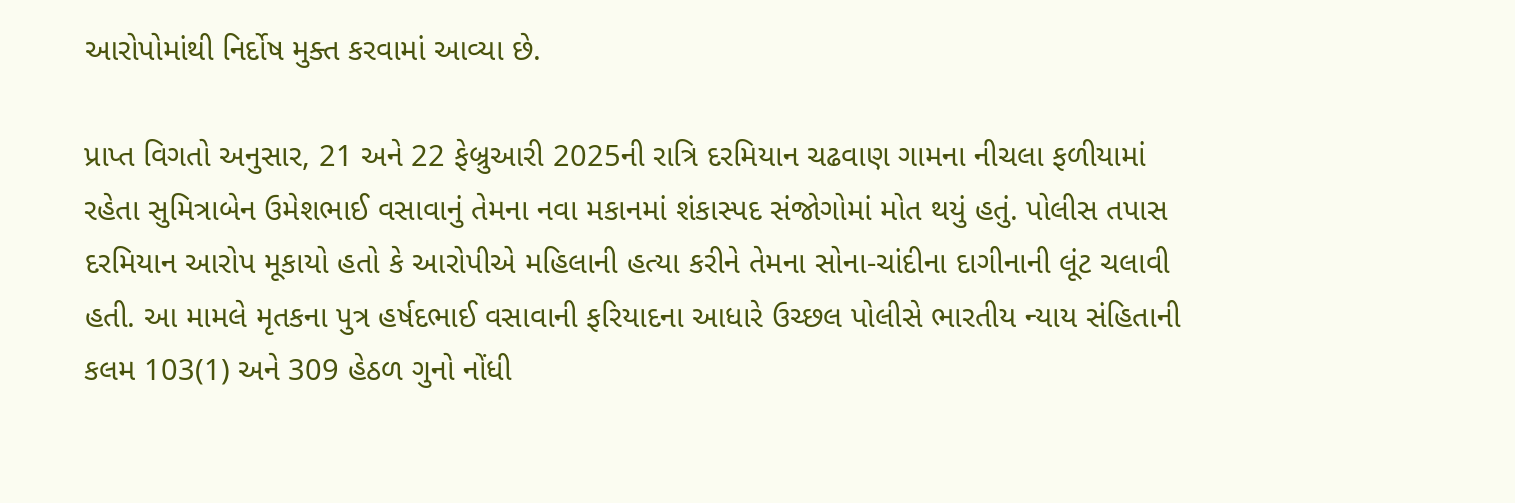આરોપોમાંથી નિર્દોષ મુક્ત કરવામાં આવ્યા છે.

પ્રાપ્ત વિગતો અનુસાર, 21 અને 22 ફેબ્રુઆરી 2025ની રાત્રિ દરમિયાન ચઢવાણ ગામના નીચલા ફળીયામાં રહેતા સુમિત્રાબેન ઉમેશભાઈ વસાવાનું તેમના નવા મકાનમાં શંકાસ્પદ સંજોગોમાં મોત થયું હતું. પોલીસ તપાસ દરમિયાન આરોપ મૂકાયો હતો કે આરોપીએ મહિલાની હત્યા કરીને તેમના સોના-ચાંદીના દાગીનાની લૂંટ ચલાવી હતી. આ મામલે મૃતકના પુત્ર હર્ષદભાઈ વસાવાની ફરિયાદના આધારે ઉચ્છલ પોલીસે ભારતીય ન્યાય સંહિતાની કલમ 103(1) અને 309 હેઠળ ગુનો નોંધી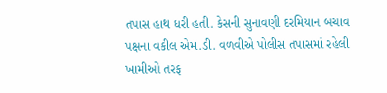તપાસ હાથ ધરી હતી. કેસની સુનાવણી દરમિયાન બચાવ પક્ષના વકીલ એમ.ડી. વળવીએ પોલીસ તપાસમાં રહેલી ખામીઓ તરફ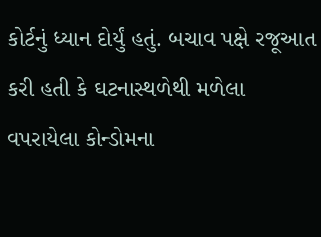કોર્ટનું ધ્યાન દોર્યું હતું. બચાવ પક્ષે રજૂઆત કરી હતી કે ઘટનાસ્થળેથી મળેલા વપરાયેલા કોન્ડોમના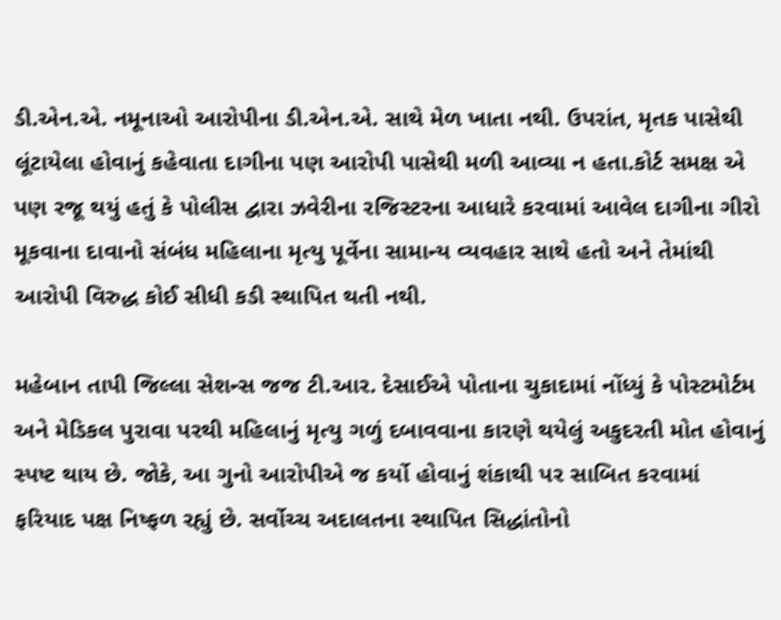ડી.એન.એ. નમૂનાઓ આરોપીના ડી.એન.એ. સાથે મેળ ખાતા નથી. ઉપરાંત, મૃતક પાસેથી લૂંટાયેલા હોવાનું કહેવાતા દાગીના પણ આરોપી પાસેથી મળી આવ્યા ન હતા.કોર્ટ સમક્ષ એ પણ રજૂ થયું હતું કે પોલીસ દ્વારા ઝવેરીના રજિસ્ટરના આધારે કરવામાં આવેલ દાગીના ગીરો મૂકવાના દાવાનો સંબંધ મહિલાના મૃત્યુ પૂર્વેના સામાન્ય વ્યવહાર સાથે હતો અને તેમાંથી આરોપી વિરુદ્ધ કોઈ સીધી કડી સ્થાપિત થતી નથી.

મહેબાન તાપી જિલ્લા સેશન્સ જજ ટી.આર. દેસાઈએ પોતાના ચુકાદામાં નોંધ્યું કે પોસ્ટમોર્ટમ અને મેડિકલ પુરાવા પરથી મહિલાનું મૃત્યુ ગળું દબાવવાના કારણે થયેલું અકુદરતી મોત હોવાનું સ્પષ્ટ થાય છે. જોકે, આ ગુનો આરોપીએ જ કર્યો હોવાનું શંકાથી પર સાબિત કરવામાં ફરિયાદ પક્ષ નિષ્ફળ રહ્યું છે. સર્વોચ્ચ અદાલતના સ્થાપિત સિદ્ધાંતોનો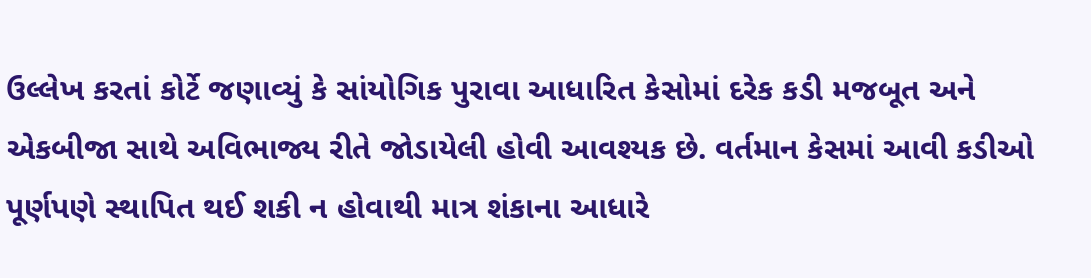ઉલ્લેખ કરતાં કોર્ટે જણાવ્યું કે સાંયોગિક પુરાવા આધારિત કેસોમાં દરેક કડી મજબૂત અને એકબીજા સાથે અવિભાજ્ય રીતે જોડાયેલી હોવી આવશ્યક છે. વર્તમાન કેસમાં આવી કડીઓ પૂર્ણપણે સ્થાપિત થઈ શકી ન હોવાથી માત્ર શંકાના આધારે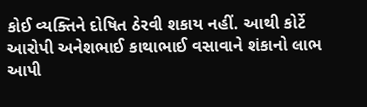કોઈ વ્યક્તિને દોષિત ઠેરવી શકાય નહીં. આથી કોર્ટે આરોપી અનેશભાઈ કાથાભાઈ વસાવાને શંકાનો લાભ આપી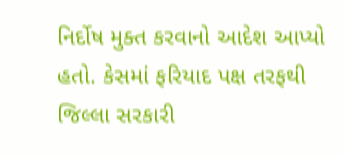નિર્દોષ મુક્ત કરવાનો આદેશ આપ્યો હતો. કેસમાં ફરિયાદ પક્ષ તરફથી જિલ્લા સરકારી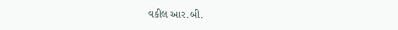વકીલ આર.બી.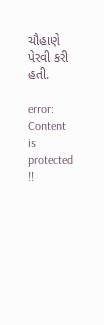ચૌહાણે પેરવી કરી હતી.

error: Content is protected !!